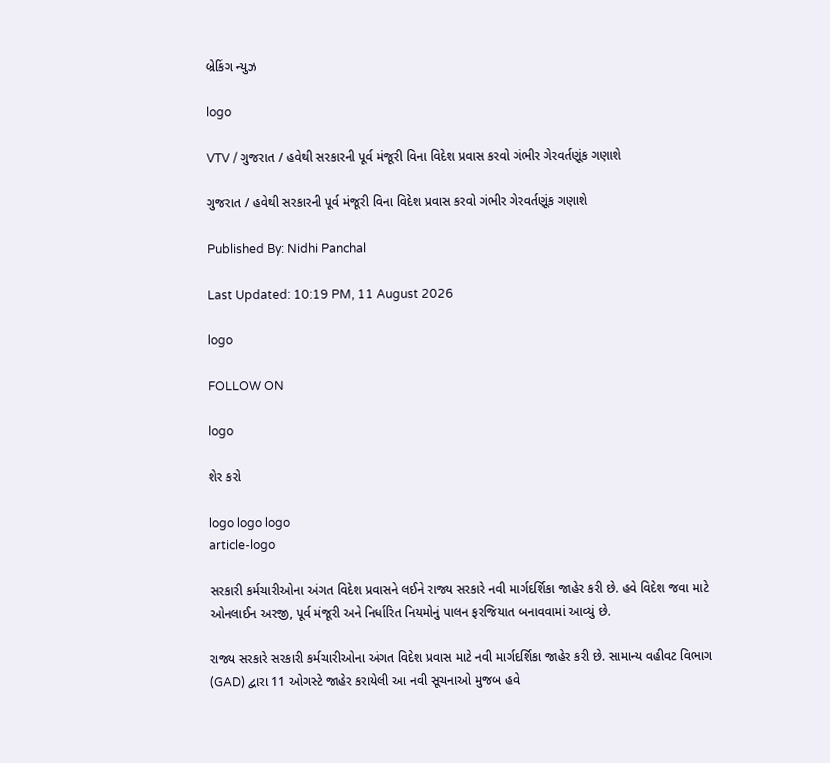બ્રેકિંગ ન્યુઝ

logo

VTV / ગુજરાત / હવેથી સરકારની પૂર્વ મંજૂરી વિના વિદેશ પ્રવાસ કરવો ગંભીર ગેરવર્તણૂંક ગણાશે

ગુજરાત / હવેથી સરકારની પૂર્વ મંજૂરી વિના વિદેશ પ્રવાસ કરવો ગંભીર ગેરવર્તણૂંક ગણાશે

Published By: Nidhi Panchal

Last Updated: 10:19 PM, 11 August 2026

logo

FOLLOW ON

logo

શેર કરો

logo logo logo
article-logo

સરકારી કર્મચારીઓના અંગત વિદેશ પ્રવાસને લઈને રાજ્ય સરકારે નવી માર્ગદર્શિકા જાહેર કરી છે. હવે વિદેશ જવા માટે ઓનલાઈન અરજી, પૂર્વ મંજૂરી અને નિર્ધારિત નિયમોનું પાલન ફરજિયાત બનાવવામાં આવ્યું છે.

રાજ્ય સરકારે સરકારી કર્મચારીઓના અંગત વિદેશ પ્રવાસ માટે નવી માર્ગદર્શિકા જાહેર કરી છે. સામાન્ય વહીવટ વિભાગ (GAD) દ્વારા 11 ઓગસ્ટે જાહેર કરાયેલી આ નવી સૂચનાઓ મુજબ હવે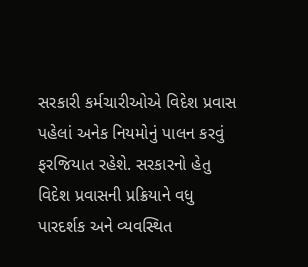સરકારી કર્મચારીઓએ વિદેશ પ્રવાસ પહેલાં અનેક નિયમોનું પાલન કરવું ફરજિયાત રહેશે. સરકારનો હેતુ વિદેશ પ્રવાસની પ્રક્રિયાને વધુ પારદર્શક અને વ્યવસ્થિત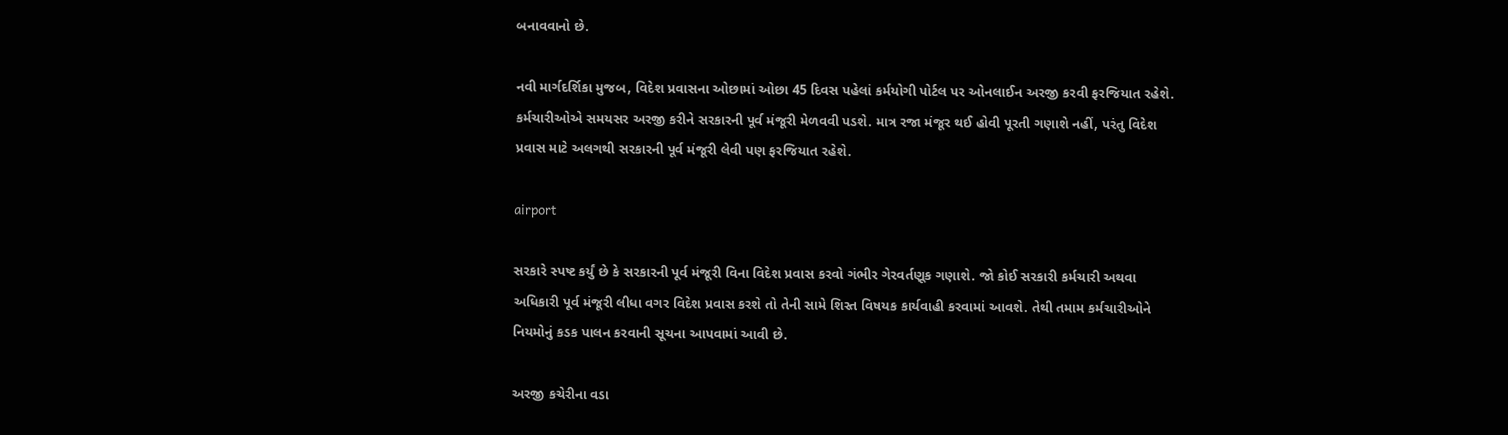બનાવવાનો છે.

નવી માર્ગદર્શિકા મુજબ, વિદેશ પ્રવાસના ઓછામાં ઓછા 45 દિવસ પહેલાં કર્મયોગી પોર્ટલ પર ઓનલાઈન અરજી કરવી ફરજિયાત રહેશે. કર્મચારીઓએ સમયસર અરજી કરીને સરકારની પૂર્વ મંજૂરી મેળવવી પડશે. માત્ર રજા મંજૂર થઈ હોવી પૂરતી ગણાશે નહીં, પરંતુ વિદેશ પ્રવાસ માટે અલગથી સરકારની પૂર્વ મંજૂરી લેવી પણ ફરજિયાત રહેશે.

airport

સરકારે સ્પષ્ટ કર્યું છે કે સરકારની પૂર્વ મંજૂરી વિના વિદેશ પ્રવાસ કરવો ગંભીર ગેરવર્તણૂક ગણાશે. જો કોઈ સરકારી કર્મચારી અથવા અધિકારી પૂર્વ મંજૂરી લીધા વગર વિદેશ પ્રવાસ કરશે તો તેની સામે શિસ્ત વિષયક કાર્યવાહી કરવામાં આવશે. તેથી તમામ કર્મચારીઓને નિયમોનું કડક પાલન કરવાની સૂચના આપવામાં આવી છે.

અરજી કચેરીના વડા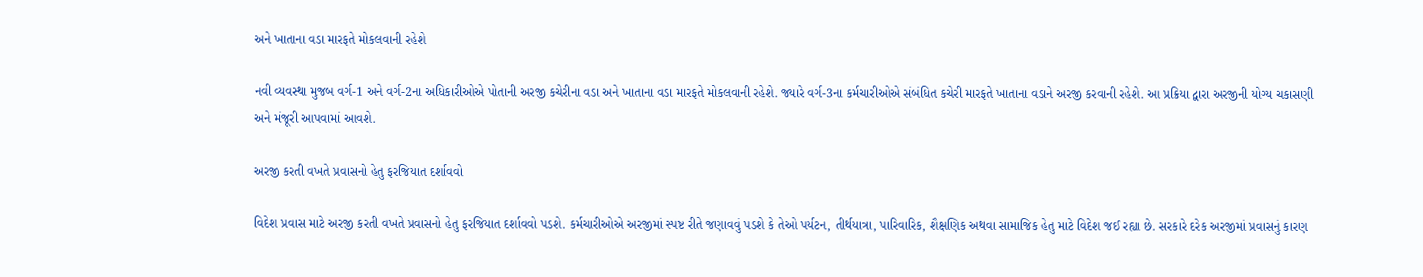અને ખાતાના વડા મારફતે મોકલવાની રહેશે

નવી વ્યવસ્થા મુજબ વર્ગ-1 અને વર્ગ-2ના અધિકારીઓએ પોતાની અરજી કચેરીના વડા અને ખાતાના વડા મારફતે મોકલવાની રહેશે. જ્યારે વર્ગ-3ના કર્મચારીઓએ સંબંધિત કચેરી મારફતે ખાતાના વડાને અરજી કરવાની રહેશે. આ પ્રક્રિયા દ્વારા અરજીની યોગ્ય ચકાસણી અને મંજૂરી આપવામાં આવશે.

અરજી કરતી વખતે પ્રવાસનો હેતુ ફરજિયાત દર્શાવવો

વિદેશ પ્રવાસ માટે અરજી કરતી વખતે પ્રવાસનો હેતુ ફરજિયાત દર્શાવવો પડશે. કર્મચારીઓએ અરજીમાં સ્પષ્ટ રીતે જણાવવું પડશે કે તેઓ પર્યટન, તીર્થયાત્રા, પારિવારિક, શૈક્ષણિક અથવા સામાજિક હેતુ માટે વિદેશ જઈ રહ્યા છે. સરકારે દરેક અરજીમાં પ્રવાસનું કારણ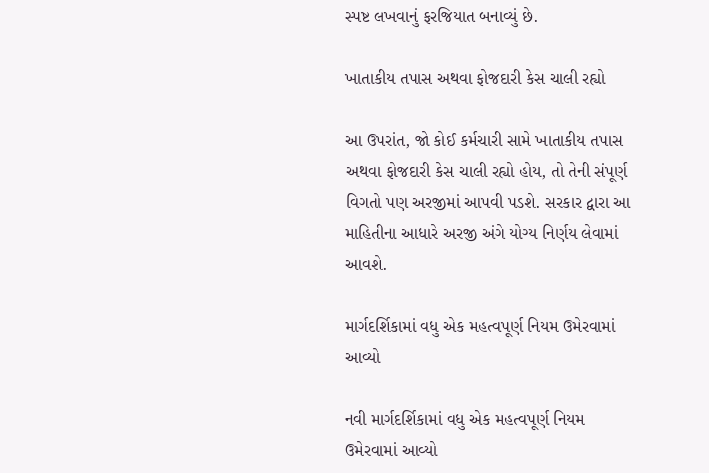સ્પષ્ટ લખવાનું ફરજિયાત બનાવ્યું છે.

ખાતાકીય તપાસ અથવા ફોજદારી કેસ ચાલી રહ્યો

આ ઉપરાંત, જો કોઈ કર્મચારી સામે ખાતાકીય તપાસ અથવા ફોજદારી કેસ ચાલી રહ્યો હોય, તો તેની સંપૂર્ણ વિગતો પણ અરજીમાં આપવી પડશે. સરકાર દ્વારા આ માહિતીના આધારે અરજી અંગે યોગ્ય નિર્ણય લેવામાં આવશે.

માર્ગદર્શિકામાં વધુ એક મહત્વપૂર્ણ નિયમ ઉમેરવામાં આવ્યો

નવી માર્ગદર્શિકામાં વધુ એક મહત્વપૂર્ણ નિયમ ઉમેરવામાં આવ્યો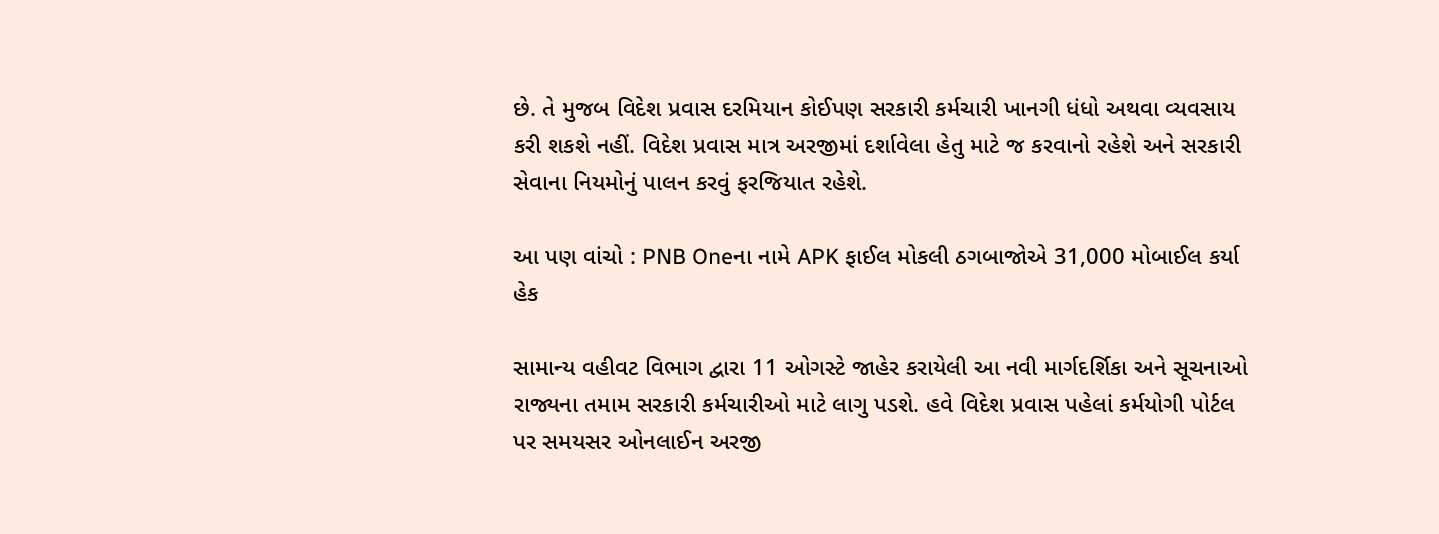છે. તે મુજબ વિદેશ પ્રવાસ દરમિયાન કોઈપણ સરકારી કર્મચારી ખાનગી ધંધો અથવા વ્યવસાય કરી શકશે નહીં. વિદેશ પ્રવાસ માત્ર અરજીમાં દર્શાવેલા હેતુ માટે જ કરવાનો રહેશે અને સરકારી સેવાના નિયમોનું પાલન કરવું ફરજિયાત રહેશે.

આ પણ વાંચો : PNB Oneના નામે APK ફાઈલ મોકલી ઠગબાજોએ 31,000 મોબાઈલ કર્યા હેક

સામાન્ય વહીવટ વિભાગ દ્વારા 11 ઓગસ્ટે જાહેર કરાયેલી આ નવી માર્ગદર્શિકા અને સૂચનાઓ રાજ્યના તમામ સરકારી કર્મચારીઓ માટે લાગુ પડશે. હવે વિદેશ પ્રવાસ પહેલાં કર્મયોગી પોર્ટલ પર સમયસર ઓનલાઈન અરજી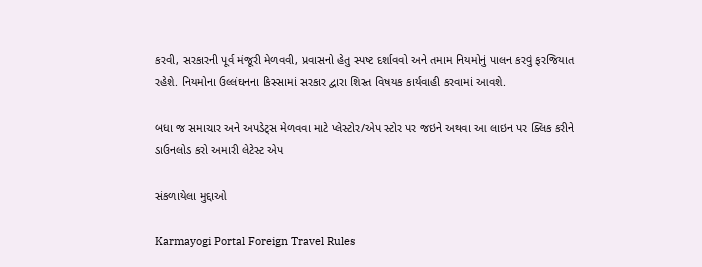કરવી, સરકારની પૂર્વ મંજૂરી મેળવવી, પ્રવાસનો હેતુ સ્પષ્ટ દર્શાવવો અને તમામ નિયમોનું પાલન કરવું ફરજિયાત રહેશે. નિયમોના ઉલ્લંઘનના કિસ્સામાં સરકાર દ્વારા શિસ્ત વિષયક કાર્યવાહી કરવામાં આવશે.

બધા જ સમાચાર અને અપડેટ્સ મેળવવા માટે પ્લેસ્ટોર/એપ સ્ટોર પર જઇને અથવા આ લાઇન પર ક્લિક કરીને ડાઉનલોડ કરો અમારી લેટેસ્ટ એપ

સંકળાયેલા મુદ્દાઓ

Karmayogi Portal Foreign Travel Rules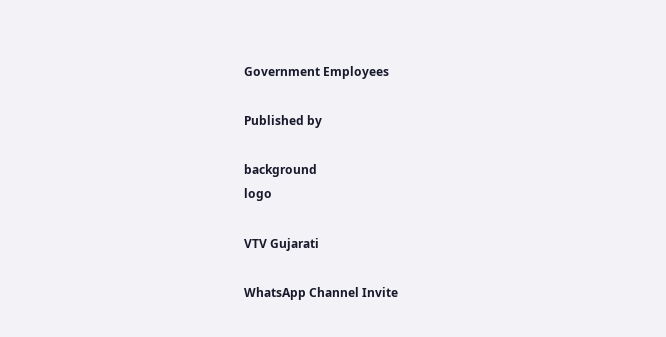Government Employees

Published by

background
logo

VTV Gujarati

WhatsApp Channel Invite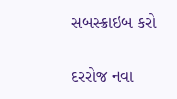સબસ્ક્રાઇબ કરો

દરરોજ નવા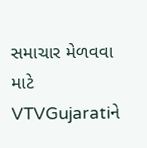સમાચાર મેળવવા માટે VTVGujaratiને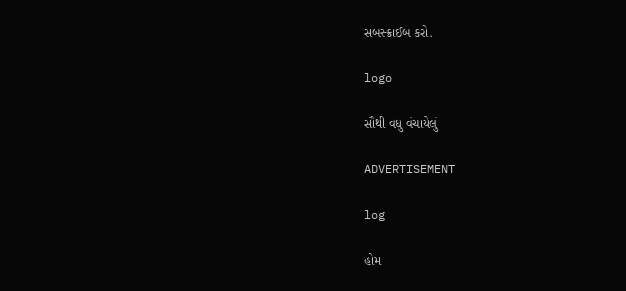સબસ્ક્રાઈબ કરો.

logo

સૌથી વધુ વંચાયેલું

ADVERTISEMENT

log

હોમ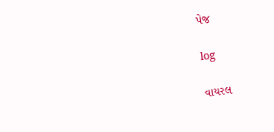પેજ

log

વાયરલ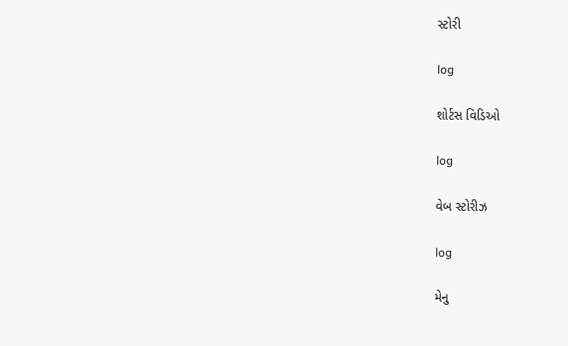સ્ટોરી

log

શોર્ટસ વિડિઓ

log

વેબ સ્ટોરીઝ

log

મેનુ